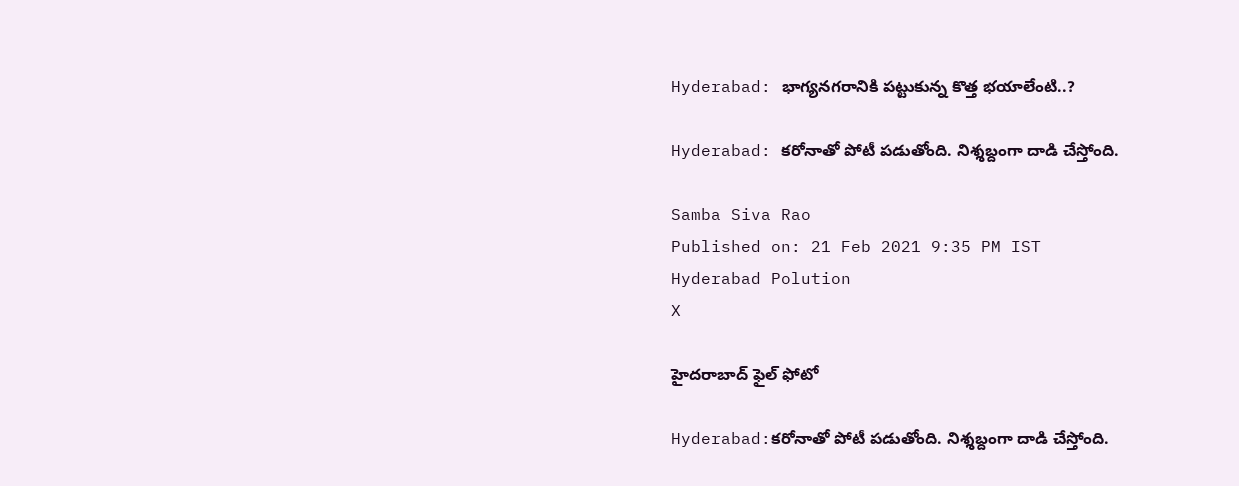Hyderabad: భాగ్యనగరానికి పట్టుకున్న కొత్త భయాలేంటి..?

Hyderabad: కరోనాతో పోటీ పడుతోంది. నిశ్శబ్దంగా దాడి చేస్తోంది.

Samba Siva Rao
Published on: 21 Feb 2021 9:35 PM IST
Hyderabad Polution
X

హైదరాబాద్ ఫైల్ ఫోటో

Hyderabad:కరోనాతో పోటీ పడుతోంది. నిశ్శబ్దంగా దాడి చేస్తోంది.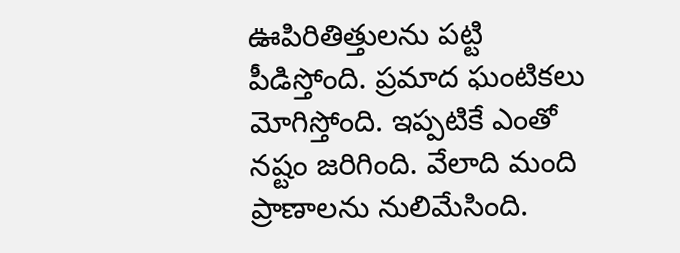ఊపిరితిత్తులను పట్టి పీడిస్తోంది. ప్రమాద ఘంటికలు మోగిస్తోంది. ఇప్పటికే ఎంతో నష్టం జరిగింది. వేలాది మంది ప్రాణాలను నులిమేసింది.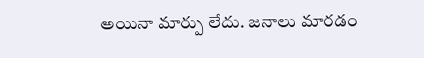అయినా మార్పు లేదు. జనాలు మారడం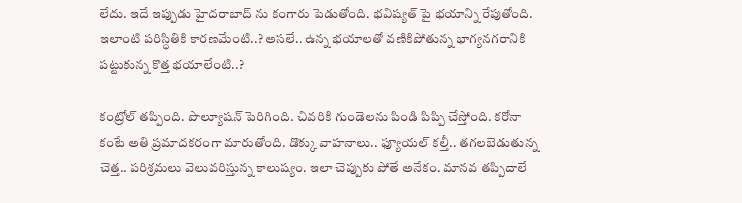లేదు. ఇదే ఇప్పుడు హైదరాబాద్ ను కంగారు పెడుతోంది. భవిష్యత్ పై భయాన్ని రేపుతోంది. ఇలాంటి పరిస్ధితికి కారణమేంటి..? అసలే.. ఉన్న భయాలతో వణికిపోతున్న భాగ్యనగరానికి పట్టుకున్న కొత్త భయాలేంటి..?

కంట్రోల్ తప్పింది. పొల్యూషన్ పెరిగింది. చివరికి గుండెలను పిండి పిప్పి చేస్తోంది. కరోనా కంటే అతి ప్రమాదకరంగా మారుతోంది. డొక్కు వాహనాలు.. ఫ్యూయల్ కల్తీ.. తగలబెడుతున్న చెత్త.. పరిశ్రమలు వెలువరిస్తున్న కాలుష్యం. ఇలా చెప్పుకు పోతే అనేకం. మానవ తప్పిదాలే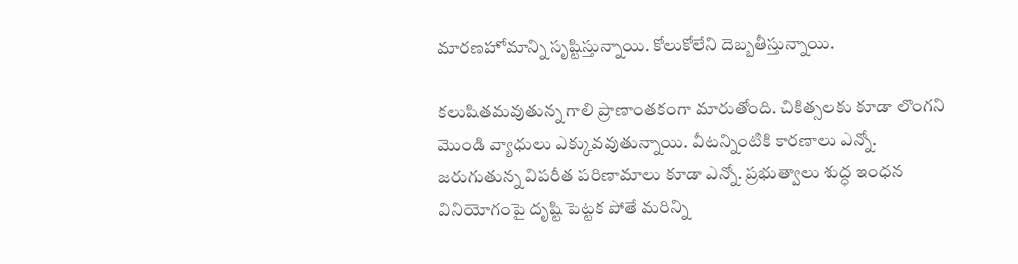మారణహోమాన్ని సృష్టిస్తున్నాయి. కోలుకోలేని దెబ్బతీస్తున్నాయి.

కలుషితమవుతున్న గాలి ప్రాణాంతకంగా మారుతోంది. చికిత్సలకు కూడా లొంగని మొండి వ్యాధులు ఎక్కువవుతున్నాయి. వీటన్నింటికి కారణాలు ఎన్నో. జరుగుతున్న విపరీత పరిణామాలు కూడా ఎన్నో. ప్రభుత్వాలు శుద్ధ ఇంధన వినియోగంపై దృష్టి పెట్టక పోతే మరిన్ని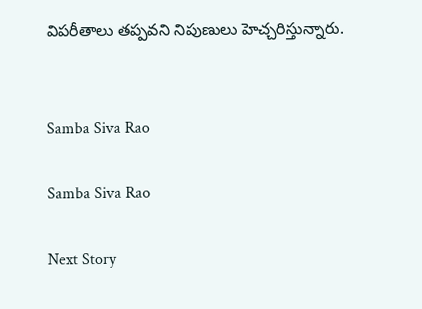విపరీతాలు తప్పవని నిపుణులు హెచ్చరిస్తున్నారు.


Samba Siva Rao

Samba Siva Rao

Next Story